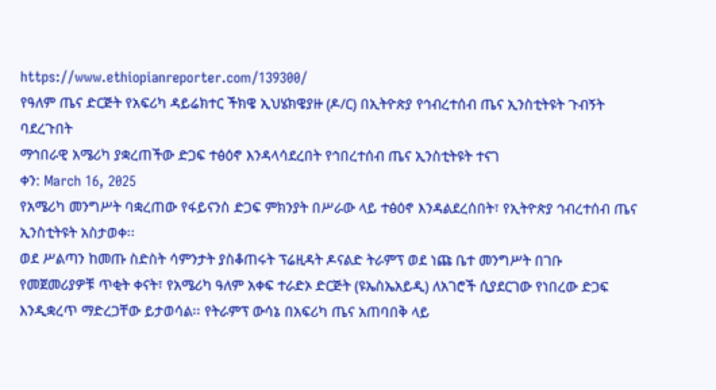https://www.ethiopianreporter.com/139300/
የዓለም ጤና ድርጅት የአፍሪካ ዳይሬክተር ችክዌ ኢህሄክዌያዙ (ዶ/ር) በኢትዮጵያ የኅብረተሰብ ጤና ኢንስቲትዩት ጉብኝት ባደረጉበት
ማኅበራዊ አሜሪካ ያቋረጠችው ድጋፍ ተፅዕኖ እንዳላሳደረበት የኅበረተሰብ ጤና ኢንስቲትዩት ተናገ
ቀን: March 16, 2025
የአሜሪካ መንግሥት ባቋረጠው የፋይናንስ ድጋፍ ምክንያት በሥራው ላይ ተፅዕኖ እንዳልደረሰበት፣ የኢትዮጵያ ኅብረተሰብ ጤና ኢንስቲትዩት አስታወቀ፡፡
ወደ ሥልጣን ከመጡ ስድስት ሳምንታት ያስቆጠሩት ፕሬዚዳት ዶናልድ ትራምፕ ወደ ነጩ ቤተ መንግሥት በገቡ የመጀመሪያዎቹ ጥቂት ቀናት፣ የአሜሪካ ዓለም አቀፍ ተራድኦ ድርጅት (ዩኤስኤአይዲ) ለአገሮች ሲያደርገው የነበረው ድጋፍ እንዲቋረጥ ማድረጋቸው ይታወሳል፡፡ የትራምፕ ውሳኔ በአፍሪካ ጤና አጠባበቅ ላይ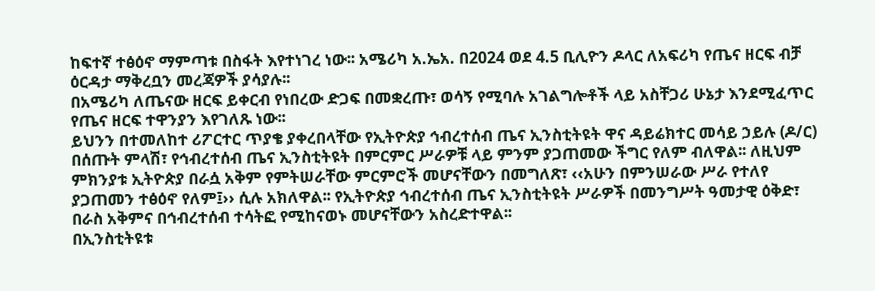ከፍተኛ ተፅዕኖ ማምጣቱ በስፋት እየተነገረ ነው፡፡ አሜሪካ አ.ኤአ. በ2024 ወደ 4.5 ቢሊዮን ዶላር ለአፍሪካ የጤና ዘርፍ ብቻ ዕርዳታ ማቅረቧን መረጃዎች ያሳያሉ፡፡
በአሜሪካ ለጤናው ዘርፍ ይቀርብ የነበረው ድጋፍ በመቋረጡ፣ ወሳኝ የሚባሉ አገልግሎቶች ላይ አስቸጋሪ ሁኔታ እንደሚፈጥር የጤና ዘርፍ ተዋንያን እየገለጹ ነው፡፡
ይህንን በተመለከተ ሪፖርተር ጥያቄ ያቀረበላቸው የኢትዮጵያ ኅብረተሰብ ጤና ኢንስቲትዩት ዋና ዳይሬክተር መሳይ ኃይሉ (ዶ/ር) በሰጡት ምላሽ፣ የኅብረተሰብ ጤና ኢንስቲትዩት በምርምር ሥራዎቹ ላይ ምንም ያጋጠመው ችግር የለም ብለዋል፡፡ ለዚህም ምክንያቱ ኢትዮጵያ በራሷ አቅም የምትሠራቸው ምርምሮች መሆናቸውን በመግለጽ፣ ‹‹አሁን በምንሠራው ሥራ የተለየ ያጋጠመን ተፅዕኖ የለም፤›› ሲሉ አክለዋል፡፡ የኢትዮጵያ ኅብረተሰብ ጤና ኢንስቲትዩት ሥራዎች በመንግሥት ዓመታዊ ዕቅድ፣ በራስ አቅምና በኅብረተሰብ ተሳትፎ የሚከናወኑ መሆናቸውን አስረድተዋል፡፡
በኢንስቲትዩቱ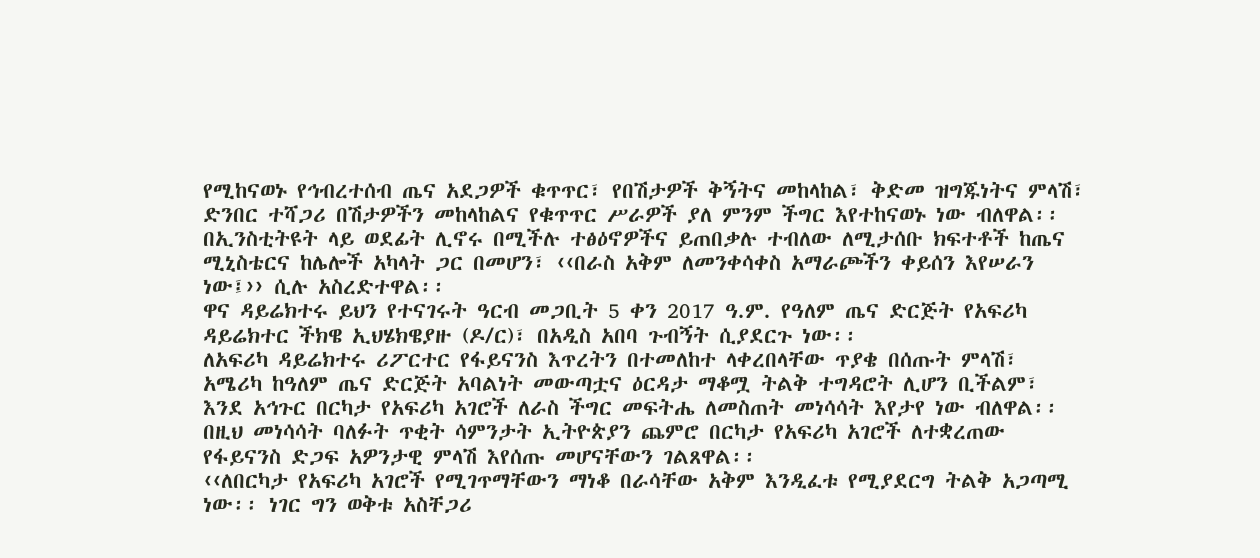የሚከናወኑ የኅብረተሰብ ጤና አደጋዎች ቁጥጥር፣ የበሽታዎች ቅኝትና መከላከል፣ ቅድመ ዝግጁነትና ምላሽ፣ ድንበር ተሻጋሪ በሽታዎችን መከላከልና የቁጥጥር ሥራዎች ያለ ምንም ችግር እየተከናወኑ ነው ብለዋል፡፡
በኢንስቲትዩት ላይ ወደፊት ሊኖሩ በሚችሉ ተፅዕኖዎችና ይጠበቃሉ ተብለው ለሚታሰቡ ክፍተቶች ከጤና ሚኒስቴርና ከሌሎች አካላት ጋር በመሆን፣ ‹‹በራስ አቅም ለመንቀሳቀስ አማራጮችን ቀይሰን እየሠራን ነው፤›› ሲሉ አስረድተዋል፡፡
ዋና ዳይሬክተሩ ይህን የተናገሩት ዓርብ መጋቢት 5 ቀን 2017 ዓ.ም. የዓለም ጤና ድርጅት የአፍሪካ ዳይሬክተር ችክዌ ኢህሄክዌያዙ (ዶ/ር)፣ በአዲስ አበባ ጉብኝት ሲያደርጉ ነው፡፡
ለአፍሪካ ዳይሬክተሩ ሪፖርተር የፋይናንስ እጥረትን በተመለከተ ላቀረበላቸው ጥያቄ በሰጡት ምላሽ፣ አሜሪካ ከዓለም ጤና ድርጅት አባልነት መውጣቷና ዕርዳታ ማቆሟ ትልቅ ተግዳሮት ሊሆን ቢችልም፣ እንደ አኅጉር በርካታ የአፍሪካ አገሮች ለራስ ችግር መፍትሔ ለመስጠት መነሳሳት እየታየ ነው ብለዋል፡፡
በዚህ መነሳሳት ባለፉት ጥቂት ሳምንታት ኢትዮጵያን ጨምሮ በርካታ የአፍሪካ አገሮች ለተቋረጠው የፋይናንስ ድጋፍ አዎንታዊ ምላሽ እየሰጡ መሆናቸውን ገልጸዋል፡፡
‹‹ለበርካታ የአፍሪካ አገሮች የሚገጥማቸውን ማነቆ በራሳቸው አቅም እንዲፈቱ የሚያደርግ ትልቅ አጋጣሚ ነው፡፡ ነገር ግን ወቅቱ አስቸጋሪ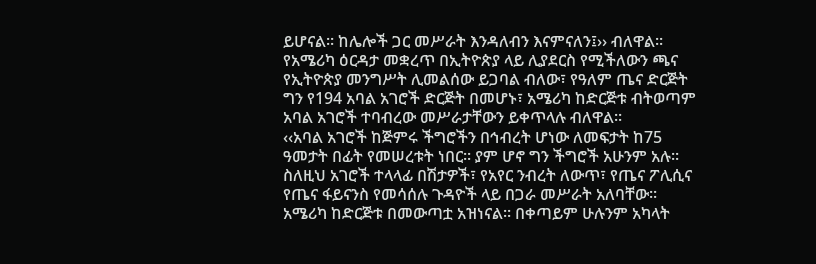ይሆናል፡፡ ከሌሎች ጋር መሥራት እንዳለብን እናምናለን፤›› ብለዋል፡፡
የአሜሪካ ዕርዳታ መቋረጥ በኢትዮጵያ ላይ ሊያደርስ የሚችለውን ጫና የኢትዮጵያ መንግሥት ሊመልሰው ይጋባል ብለው፣ የዓለም ጤና ድርጅት ግን የ194 አባል አገሮች ድርጅት በመሆኑ፣ አሜሪካ ከድርጅቱ ብትወጣም አባል አገሮች ተባብረው መሥራታቸውን ይቀጥላሉ ብለዋል፡፡
‹‹አባል አገሮች ከጅምሩ ችግሮችን በኅብረት ሆነው ለመፍታት ከ75 ዓመታት በፊት የመሠረቱት ነበር፡፡ ያም ሆኖ ግን ችግሮች አሁንም አሉ፡፡ ስለዚህ አገሮች ተላላፊ በሽታዎች፣ የአየር ንብረት ለውጥ፣ የጤና ፖሊሲና የጤና ፋይናንስ የመሳሰሉ ጉዳዮች ላይ በጋራ መሥራት አለባቸው፡፡
አሜሪካ ከድርጅቱ በመውጣቷ አዝነናል፡፡ በቀጣይም ሁሉንም አካላት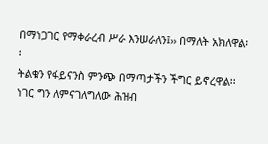በማነጋገር የማቀራረብ ሥራ እንሠራለን፤›› በማለት አክለዋል፡፡
ትልቁን የፋይናንስ ምንጭ በማጣታችን ችግር ይኖረዋል፡፡ ነገር ግን ለምናገለግለው ሕዝብ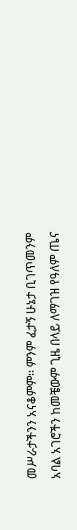መሥራታችንን አናቆምም፡፡ ምንም ፈታኝ ሁኔታ ቢገጥመንም አባል አገሮችን ከመቼውም ጊዜ በላይ ለማገዝ የዓለም ጤና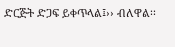ድርጅት ድጋፍ ይቀጥላል፤›› ብለዋል፡፡